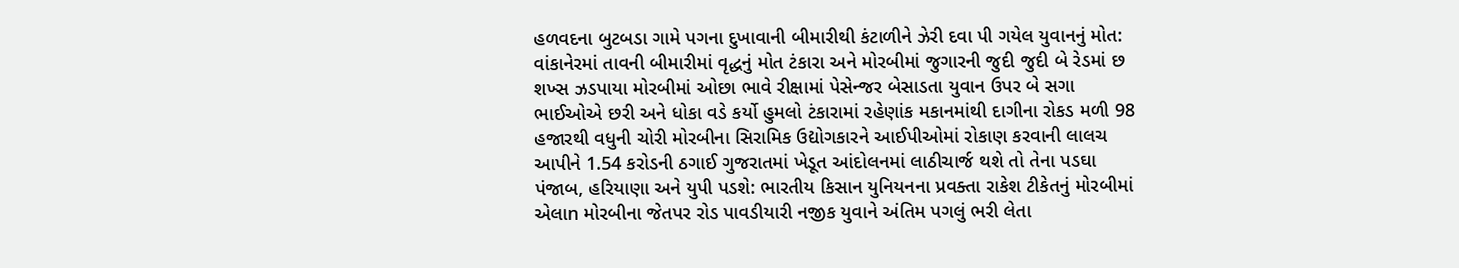હળવદના બુટબડા ગામે પગના દુખાવાની બીમારીથી કંટાળીને ઝેરી દવા પી ગયેલ યુવાનનું મોત: વાંકાનેરમાં તાવની બીમારીમાં વૃદ્ધનું મોત ટંકારા અને મોરબીમાં જુગારની જુદી જુદી બે રેડમાં છ શખ્સ ઝડપાયા મોરબીમાં ઓછા ભાવે રીક્ષામાં પેસેન્જર બેસાડતા યુવાન ઉપર બે સગા ભાઈઓએ છરી અને ધોકા વડે કર્યો હુમલો ટંકારામાં રહેણાંક મકાનમાંથી દાગીના રોકડ મળી 98 હજારથી વધુની ચોરી મોરબીના સિરામિક ઉદ્યોગકારને આઈપીઓમાં રોકાણ કરવાની લાલચ આપીને 1.54 કરોડની ઠગાઈ ગુજરાતમાં ખેડૂત આંદોલનમાં લાઠીચાર્જ થશે તો તેના પડઘા પંજાબ, હરિયાણા અને યુપી પડશે: ભારતીય કિસાન યુનિયનના પ્રવક્તા રાકેશ ટીકેતનું મોરબીમાં એલાn મોરબીના જેતપર રોડ પાવડીયારી નજીક યુવાને અંતિમ પગલું ભરી લેતા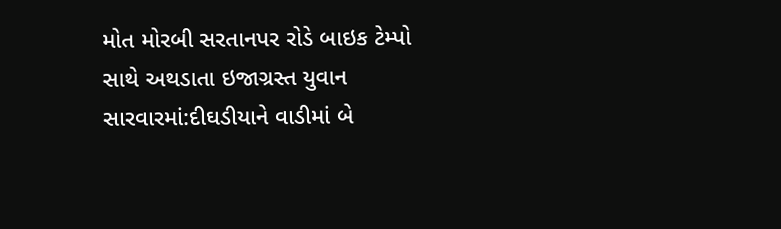મોત મોરબી સરતાનપર રોડે બાઇક ટેમ્પો સાથે અથડાતા ઇજાગ્રસ્ત યુવાન સારવારમાં:દીઘડીયાને વાડીમાં બે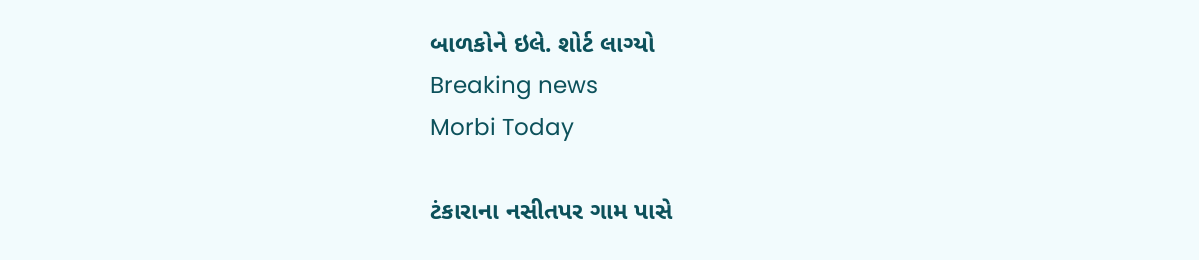બાળકોને ઇલે. શોર્ટ લાગ્યો
Breaking news
Morbi Today

ટંકારાના નસીતપર ગામ પાસે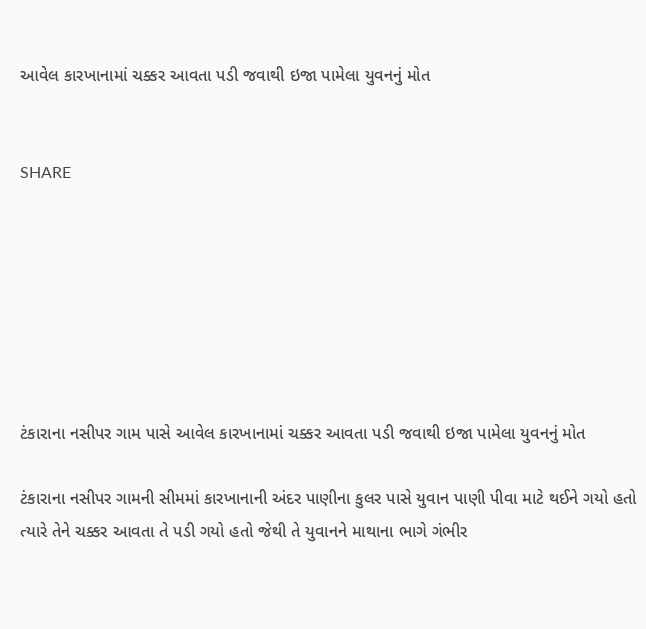આવેલ કારખાનામાં ચક્કર આવતા પડી જવાથી ઇજા પામેલા યુવનનું મોત


SHARE







ટંકારાના નસીપર ગામ પાસે આવેલ કારખાનામાં ચક્કર આવતા પડી જવાથી ઇજા પામેલા યુવનનું મોત

ટંકારાના નસીપર ગામની સીમમાં કારખાનાની અંદર પાણીના કુલર પાસે યુવાન પાણી પીવા માટે થઈને ગયો હતો ત્યારે તેને ચક્કર આવતા તે પડી ગયો હતો જેથી તે યુવાનને માથાના ભાગે ગંભીર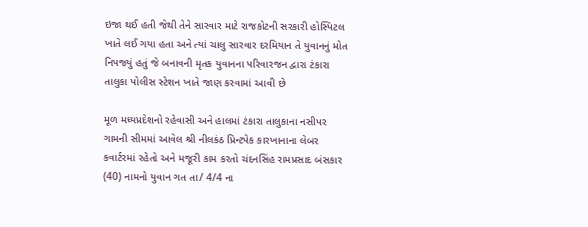ઇજા થઈ હતી જેથી તેને સારવાર માટે રાજકોટની સરકારી હોસ્પિટલ ખાતે લઈ ગયા હતા અને ત્યાં ચાલુ સારવાર દરમિયાન તે યુવાનનું મોત નિપજ્યું હતું જે બનાવની મૃતક યુવાનના પરિવારજન દ્વારા ટંકારા તાલુકા પોલીસ સ્ટેશન ખાતે જાણ કરવામાં આવી છે

મૂળ મધ્યપ્રદેશનો રહેવાસી અને હાલમાં ટંકારા તાલુકાના નસીપર ગામની સીમમાં આવેલ શ્રી નીલકંઠ પ્રિન્ટપેક કારખાનાના લેબર કવાર્ટરમાં રહેતો અને મજૂરી કામ કરતો ચંદનસિંહ રામપ્રસાદ બંસકાર (40) નામનો યુવાન ગત તા/ 4/4 ના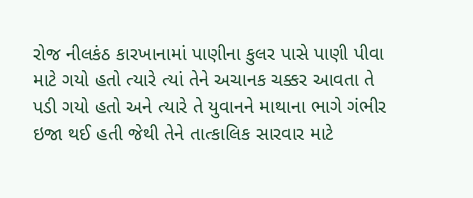રોજ નીલકંઠ કારખાનામાં પાણીના કુલર પાસે પાણી પીવા માટે ગયો હતો ત્યારે ત્યાં તેને અચાનક ચક્કર આવતા તે પડી ગયો હતો અને ત્યારે તે યુવાનને માથાના ભાગે ગંભીર ઇજા થઈ હતી જેથી તેને તાત્કાલિક સારવાર માટે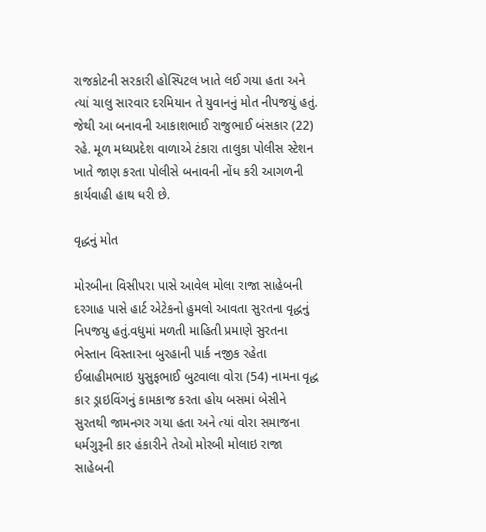રાજકોટની સરકારી હોસ્પિટલ ખાતે લઈ ગયા હતા અને ત્યાં ચાલુ સારવાર દરમિયાન તે યુવાનનું મોત નીપજયું હતું. જેથી આ બનાવની આકાશભાઈ રાજુભાઈ બંસકાર (22) રહે. મૂળ મધ્યપ્રદેશ વાળાએ ટંકારા તાલુકા પોલીસ સ્ટેશન ખાતે જાણ કરતા પોલીસે બનાવની નોંધ કરી આગળની કાર્યવાહી હાથ ધરી છે.

વૃદ્ધનું મોત

મોરબીના વિસીપરા પાસે આવેલ મોલા રાજા સાહેબની દરગાહ પાસે હાર્ટ એટેકનો હુમલો આવતા સુરતના વૃદ્ધનું નિપજયુ હતું.વધુમાં મળતી માહિતી પ્રમાણે સુરતના ભેસ્તાન વિસ્તારના બુરહાની પાર્ક નજીક રહેતા ઈબ્રાહીમભાઇ યુસુફભાઈ બુટવાલા વોરા (54) નામના વૃદ્ધ કાર ડ્રાઇવિંગનું કામકાજ કરતા હોય બસમાં બેસીને સુરતથી જામનગર ગયા હતા અને ત્યાં વોરા સમાજના ધર્મગુરૂની કાર હંકારીને તેઓ મોરબી મોલાઇ રાજા સાહેબની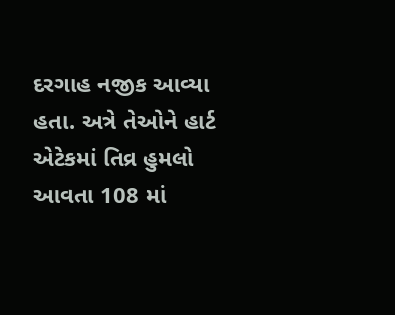દરગાહ નજીક આવ્યા હતા. અત્રે તેઓને હાર્ટ એટેકમાં તિવ્ર હુમલો આવતા 108 માં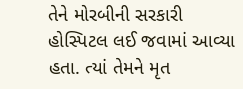તેને મોરબીની સરકારી હોસ્પિટલ લઈ જવામાં આવ્યા હતા. ત્યાં તેમને મૃત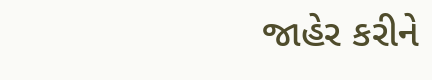જાહેર કરીને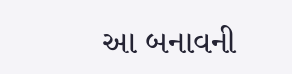આ બનાવની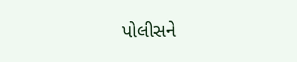પોલીસને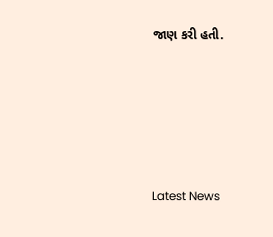જાણ કરી હતી.






Latest News